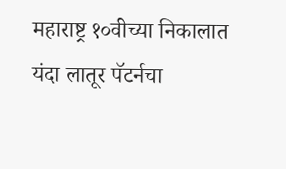महाराष्ट्र १०वीच्या निकालात यंदा लातूर पॅटर्नचा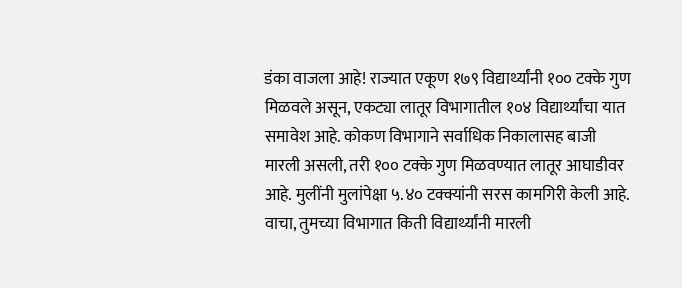डंका वाजला आहे! राज्यात एकूण १७९ विद्यार्थ्यांनी १०० टक्के गुण मिळवले असून, एकट्या लातूर विभागातील १०४ विद्यार्थ्यांचा यात समावेश आहे. कोकण विभागाने सर्वाधिक निकालासह बाजी मारली असली, तरी १०० टक्के गुण मिळवण्यात लातूर आघाडीवर आहे. मुलींनी मुलांपेक्षा ५.४० टक्क्यांनी सरस कामगिरी केली आहे. वाचा, तुमच्या विभागात किती विद्यार्थ्यांनी मारली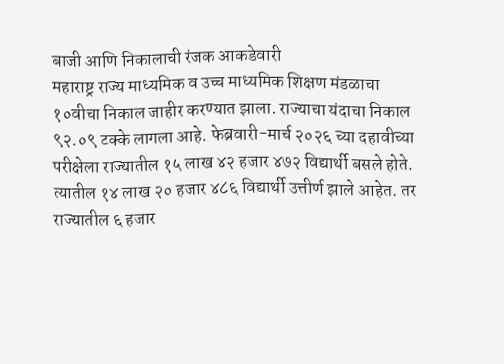बाजी आणि निकालाची रंजक आकडेवारी
महाराष्ट्र राज्य माध्यमिक व उच्च माध्यमिक शिक्षण मंडळाचा १०वीचा निकाल जाहीर करण्यात झाला. राज्याचा यंदाचा निकाल ९२.०९ टक्के लागला आहे. फेब्रवारी-मार्च २०२६ च्या दहावीच्या परीक्षेला राज्यातील १५ लाख ४२ हजार ४७२ विद्यार्थी बसले होते. त्यातील १४ लाख २० हजार ४८६ विद्यार्थी उत्तीर्ण झाले आहेत. तर राज्यातील ६ हजार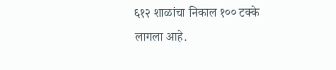६१२ शाळांचा निकाल १०० टक्के लागला आहे.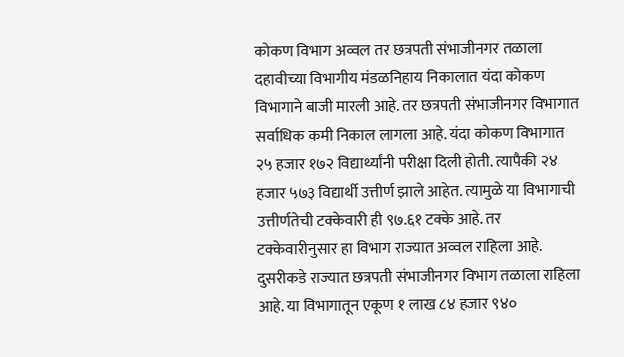कोकण विभाग अव्वल तर छत्रपती संभाजीनगर तळाला
दहावीच्या विभागीय मंडळनिहाय निकालात यंदा कोकण विभागाने बाजी मारली आहे. तर छत्रपती संभाजीनगर विभागात सर्वाधिक कमी निकाल लागला आहे. यंदा कोकण विभागात २५ हजार १७२ विद्यार्थ्यांनी परीक्षा दिली होती. त्यापैकी २४ हजार ५७३ विद्यार्थी उत्तीर्ण झाले आहेत. त्यामुळे या विभागाची उत्तीर्णतेची टक्केवारी ही ९७.६१ टक्के आहे. तर टक्केवारीनुसार हा विभाग राज्यात अव्वल राहिला आहे. दुसरीकडे राज्यात छत्रपती संभाजीनगर विभाग तळाला राहिला आहे. या विभागातून एकूण १ लाख ८४ हजार ९४०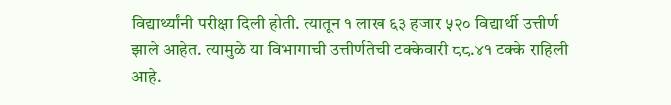विद्यार्थ्यांनी परीक्षा दिली होती. त्यातून १ लाख ६३ हजार ५२० विद्यार्थी उत्तीर्ण झाले आहेत. त्यामुळे या विभागाची उत्तीर्णतेची टक्केवारी ८८.४१ टक्के राहिली आहे.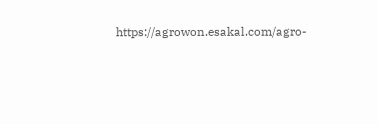https://agrowon.esakal.com/agro-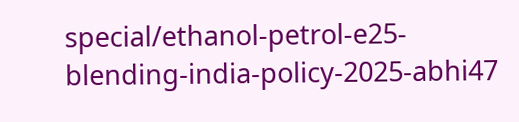special/ethanol-petrol-e25-blending-india-policy-2025-abhi47